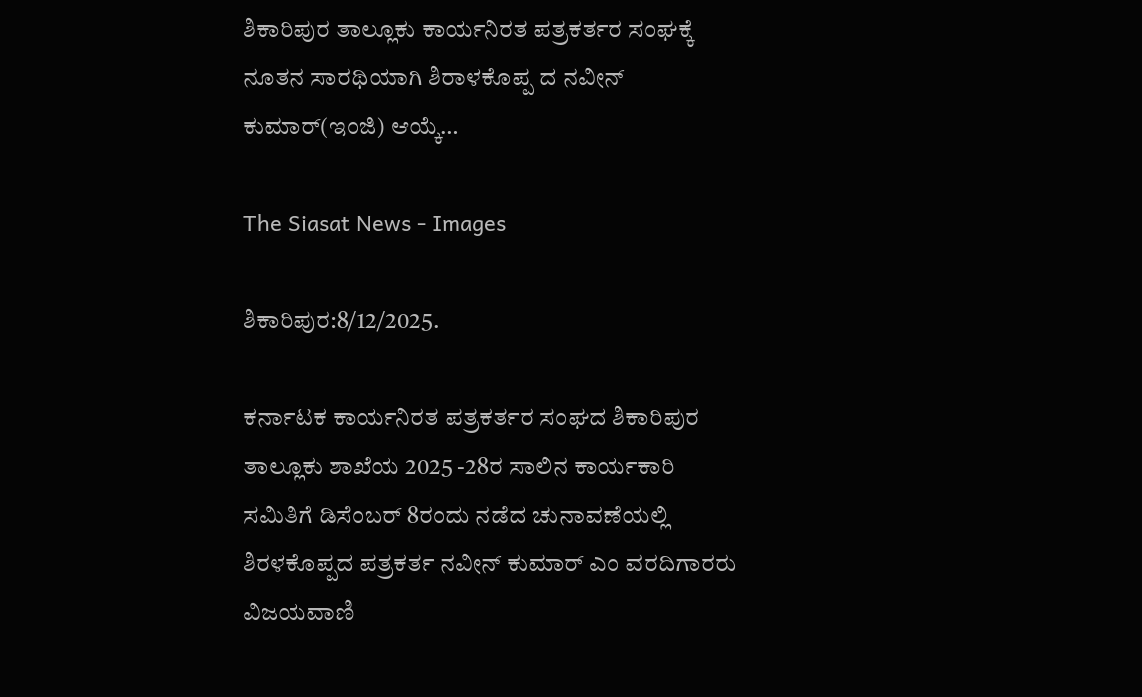ಶಿಕಾರಿಪುರ ತಾಲ್ಲೂಕು ಕಾರ್ಯನಿರತ ಪತ್ರಕರ್ತರ ಸಂಘಕ್ಕೆ ನೂತನ ಸಾರಥಿಯಾಗಿ ಶಿರಾಳಕೊಪ್ಪ ದ ನವೀನ್ ಕುಮಾರ್(ಇಂಜಿ) ಆಯ್ಕೆ…

The Siasat News - Images

ಶಿಕಾರಿಪುರ:8/12/2025.

ಕರ್ನಾಟಕ ಕಾರ್ಯನಿರತ ಪತ್ರಕರ್ತರ ಸಂಘದ ಶಿಕಾರಿಪುರ ತಾಲ್ಲೂಕು ಶಾಖೆಯ 2025 -28ರ ಸಾಲಿನ ಕಾರ್ಯಕಾರಿ ಸಮಿತಿಗೆ ಡಿಸೆಂಬರ್ 8ರಂದು ನಡೆದ ಚುನಾವಣೆಯಲ್ಲಿ ಶಿರಳಕೊಪ್ಪದ ಪತ್ರಕರ್ತ ನವೀನ್ ಕುಮಾರ್ ಎಂ ವರದಿಗಾರರು ವಿಜಯವಾಣಿ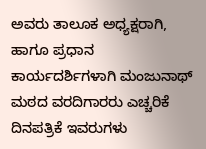ಅವರು ತಾಲೂಕ ಅಧ್ಯಕ್ಷರಾಗಿ, ಹಾಗೂ ಪ್ರಧಾನ ಕಾರ್ಯದರ್ಶಿಗಳಾಗಿ ಮಂಜುನಾಥ್ ಮಠದ ವರದಿಗಾರರು ಎಚ್ಚರಿಕೆ ದಿನಪತ್ರಿಕೆ ಇವರುಗಳು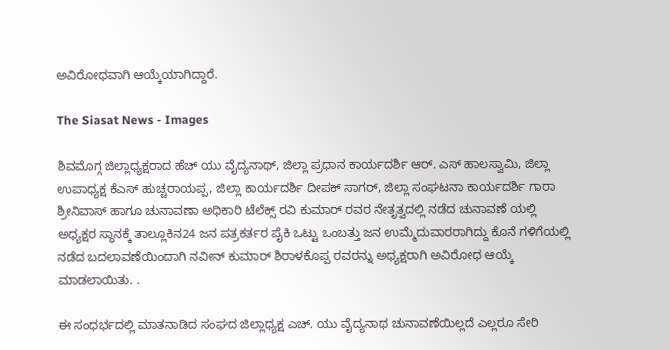ಅವಿರೋಧವಾಗಿ ಆಯ್ಕೆಯಾಗಿದ್ದಾರೆ.

The Siasat News - Images

ಶಿವಮೊಗ್ಗ ಜಿಲ್ಲಾಧ್ಯಕ್ಷರಾದ ಹೆಚ್ ಯು ವೈದ್ಯನಾಥ್, ಜಿಲ್ಲಾ ಪ್ರಧಾನ ಕಾರ್ಯದರ್ಶಿ ಆರ್. ಎಸ್ ಹಾಲಸ್ವಾಮಿ, ಜಿಲ್ಲಾ ಉಪಾಧ್ಯಕ್ಷ ಕೆಎಸ್ ಹುಚ್ಚರಾಯಪ್ಪ, ಜಿಲ್ಲಾ ಕಾರ್ಯದರ್ಶಿ ದೀಪಕ್ ಸಾಗರ್, ಜಿಲ್ಲಾ ಸಂಘಟನಾ ಕಾರ್ಯದರ್ಶಿ ಗಾರಾ ಶ್ರೀನಿವಾಸ್ ಹಾಗೂ ಚುನಾವಣಾ ಅಧಿಕಾರಿ ಟೆಲೆಕ್ಸ್ ರವಿ ಕುಮಾರ್ ರವರ ನೇತೃತ್ವದಲ್ಲಿ ನಡೆದ ಚುನಾವಣೆ ಯಲ್ಲಿ ಅಧ್ಯಕ್ಷರ ಸ್ಥಾನಕ್ಕೆ ತಾಲ್ಲೂಕಿನ24 ಜನ ಪತ್ರಕರ್ತರ ಪೈಕಿ ಒಟ್ಟು ಒಂಬತ್ತು ಜನ ಉಮ್ಮೆದುವಾರರಾಗಿದ್ದು ಕೊನೆ ಗಳಿಗೆಯಲ್ಲಿ ನಡೆದ ಬದಲಾವಣೆಯಿಂದಾಗಿ ನವೀನ್ ಕುಮಾರ್ ಶಿರಾಳಕೊಪ್ಪ ರವರನ್ನು ಅಧ್ಯಕ್ಷರಾಗಿ ಅವಿರೋಧ ಆಯ್ಕೆ ಮಾಡಲಾಯಿತು. .

ಈ ಸಂಧರ್ಭದಲ್ಲಿ ಮಾತನಾಡಿದ ಸಂಘದ ಜಿಲ್ಲಾಧ್ಯಕ್ಷ ಎಚ್. ಯು ವೈದ್ಯನಾಥ ಚುನಾವಣೆಯಿಲ್ಲದೆ ಎಲ್ಲರೂ ಸೇರಿ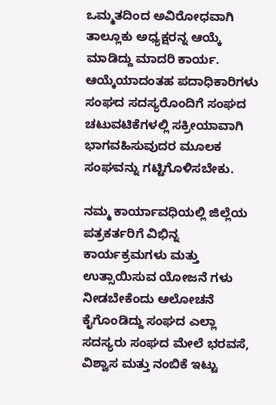ಒಮ್ಮತದಿಂದ ಅವಿರೋಧವಾಗಿ ತಾಲ್ಲೂಕು ಅಧ್ಯಕ್ಷರನ್ನ ಆಯ್ಕೆ ಮಾಡಿದ್ದು ಮಾದರಿ ಕಾರ್ಯ. ಆಯ್ಕೆಯಾದಂತಹ ಪದಾಧಿಕಾರಿಗಳು ಸಂಘದ ಸದಸ್ಯರೊಂದಿಗೆ ಸಂಘದ ಚಟುವಟಿಕೆಗಳಲ್ಲಿ ಸಕ್ರೀಯಾವಾಗಿ ಭಾಗವಹಿಸುವುದರ ಮೂಲಕ ಸಂಘವನ್ನು ಗಟ್ಟಿಗೊಳಿಸಬೇಕು.

ನಮ್ಮ ಕಾರ್ಯಾವಧಿಯಲ್ಲಿ ಜಿಲ್ಲೆಯ ಪತ್ರಕರ್ತರಿಗೆ ವಿಭಿನ್ನ ಕಾರ್ಯಕ್ರಮಗಳು ಮತ್ತು ಉತ್ಸಾಯಿಸುವ ಯೋಜನೆ ಗಳು ನೀಡಬೇಕೆಂದು ಆಲೋಚನೆ ಕೈಗೊಂಡಿದ್ದು ಸಂಘದ ಎಲ್ಲಾ ಸದಸ್ಯರು ಸಂಘದ ಮೇಲೆ ಭರವಸೆ, ವಿಶ್ವಾಸ ಮತ್ತು ನಂಬಿಕೆ ಇಟ್ಟು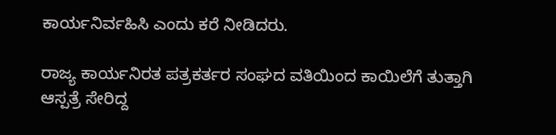ಕಾರ್ಯನಿರ್ವಹಿಸಿ ಎಂದು ಕರೆ ನೀಡಿದರು.

ರಾಜ್ಯ ಕಾರ್ಯನಿರತ ಪತ್ರಕರ್ತರ ಸಂಘದ ವತಿಯಿಂದ ಕಾಯಿಲೆಗೆ ತುತ್ತಾಗಿ ಆಸ್ಪತ್ರೆ ಸೇರಿದ್ದ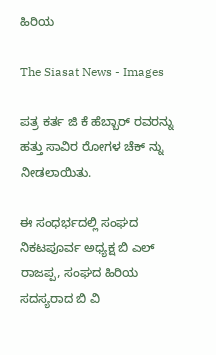ಹಿರಿಯ

The Siasat News - Images

ಪತ್ರ ಕರ್ತ ಜಿ ಕೆ ಹೆಬ್ಬಾರ್ ರವರನ್ನು ಹತ್ತು ಸಾವಿರ ರೋಗಳ ಚೆಕ್ ನ್ನು ನೀಡಲಾಯಿತು.

ಈ ಸಂಧರ್ಭದಲ್ಲಿ ಸಂಘದ ನಿಕಟಪೂರ್ವ ಅಧ್ಯಕ್ಷ ಬಿ ಎಲ್ ರಾಜಪ್ಪ, ಸಂಘದ ಹಿರಿಯ ಸದಸ್ಯರಾದ ಬಿ ವಿ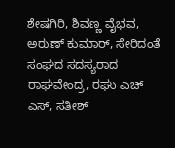ಶೇಷಗಿರಿ, ಶಿವಣ್ಣ ವೈಭವ, ಅರುಣ್ ಕುಮಾರ್, ಸೇರಿದಂತೆ ಸಂಘದ ಸದಸ್ಯರಾದ ರಾಘವೇಂದ್ರ, ರಘು ಎಚ್ ಎಸ್, ಸತೀಶ್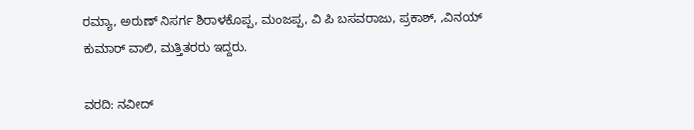ರಮ್ಯಾ, ಅರುಣ್ ನಿಸರ್ಗ ಶಿರಾಳಕೊಪ್ಪ, ಮಂಜಪ್ಪ, ವಿ ಪಿ ಬಸವರಾಜು, ಪ್ರಕಾಶ್, ,ವಿನಯ್ ಕುಮಾರ್ ವಾಲಿ, ಮತ್ತಿತರರು ಇದ್ದರು.

ವರದಿ: ನವೀದ್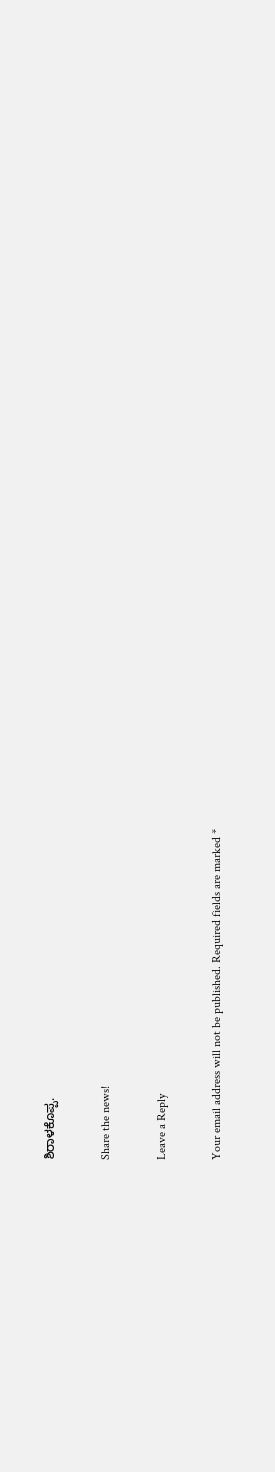ಶಿರಾಳಕೊಪ್ಪ.

Share the news!

Leave a Reply

Your email address will not be published. Required fields are marked *